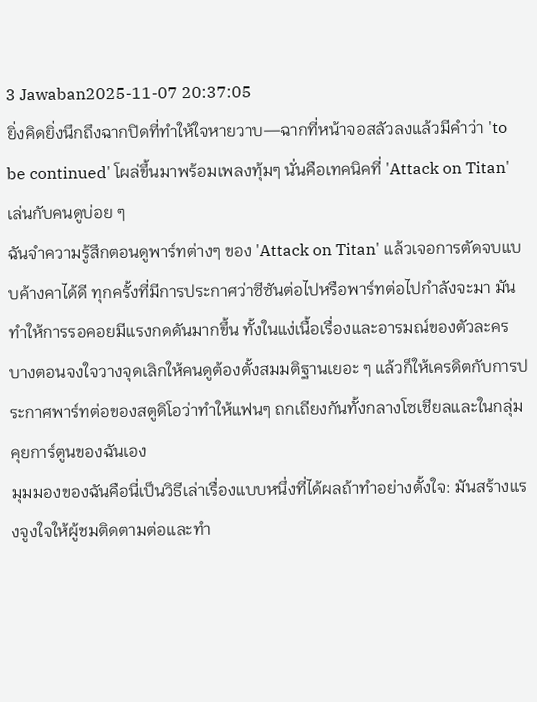3 Jawaban2025-11-07 20:37:05
ยิ่งคิดยิ่งนึกถึงฉากปิดที่ทำให้ใจหายวาบ—ฉากที่หน้าจอสลัวลงแล้วมีคำว่า 'to be continued' โผล่ขึ้นมาพร้อมเพลงทุ้มๆ นั่นคือเทคนิคที่ 'Attack on Titan' เล่นกับคนดูบ่อย ๆ
ฉันจำความรู้สึกตอนดูพาร์ทต่างๆ ของ 'Attack on Titan' แล้วเจอการตัดจบแบบค้างคาได้ดี ทุกครั้งที่มีการประกาศว่าซีซันต่อไปหรือพาร์ทต่อไปกำลังจะมา มันทำให้การรอคอยมีแรงกดดันมากขึ้น ทั้งในแง่เนื้อเรื่องและอารมณ์ของตัวละคร บางตอนจงใจวางจุดเลิกให้คนดูต้องตั้งสมมติฐานเยอะ ๆ แล้วก็ให้เครดิตกับการประกาศพาร์ทต่อของสตูดิโอว่าทำให้แฟนๆ ถกเถียงกันทั้งกลางโซเชียลและในกลุ่มคุยการ์ตูนของฉันเอง
มุมมองของฉันคือนี่เป็นวิธีเล่าเรื่องแบบหนึ่งที่ได้ผลถ้าทำอย่างตั้งใจ: มันสร้างแรงจูงใจให้ผู้ชมติดตามต่อและทำ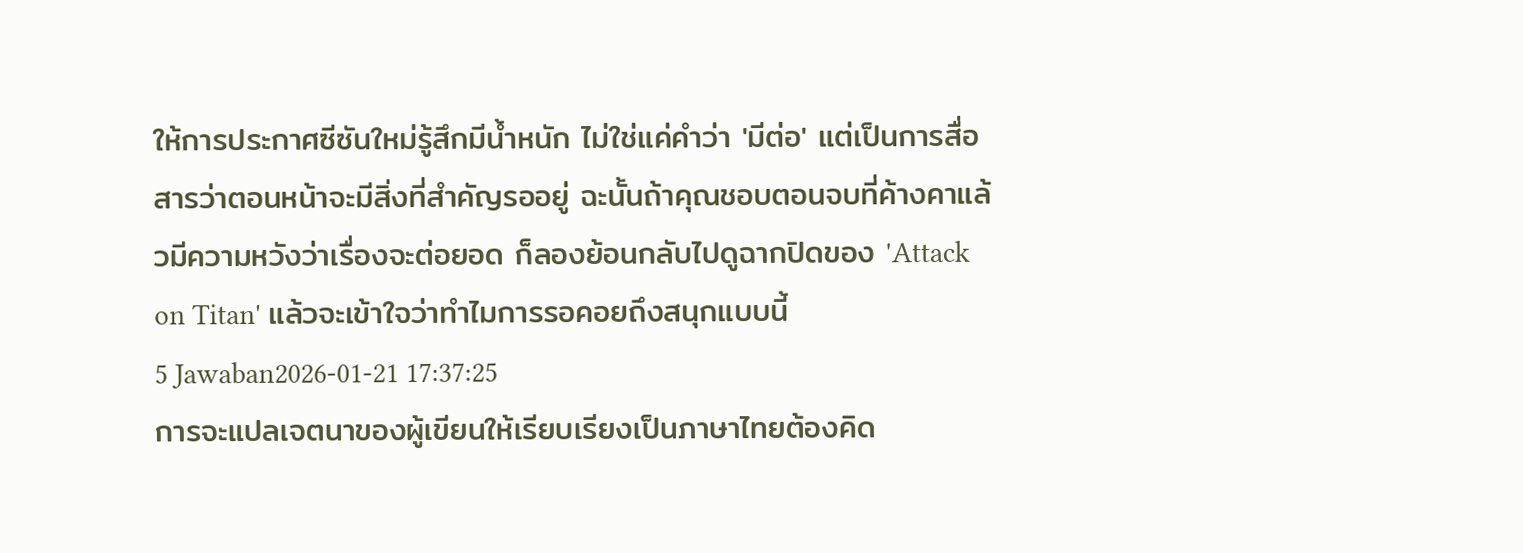ให้การประกาศซีซันใหม่รู้สึกมีน้ำหนัก ไม่ใช่แค่คำว่า 'มีต่อ' แต่เป็นการสื่อสารว่าตอนหน้าจะมีสิ่งที่สำคัญรออยู่ ฉะนั้นถ้าคุณชอบตอนจบที่ค้างคาแล้วมีความหวังว่าเรื่องจะต่อยอด ก็ลองย้อนกลับไปดูฉากปิดของ 'Attack on Titan' แล้วจะเข้าใจว่าทำไมการรอคอยถึงสนุกแบบนี้
5 Jawaban2026-01-21 17:37:25
การจะแปลเจตนาของผู้เขียนให้เรียบเรียงเป็นภาษาไทยต้องคิด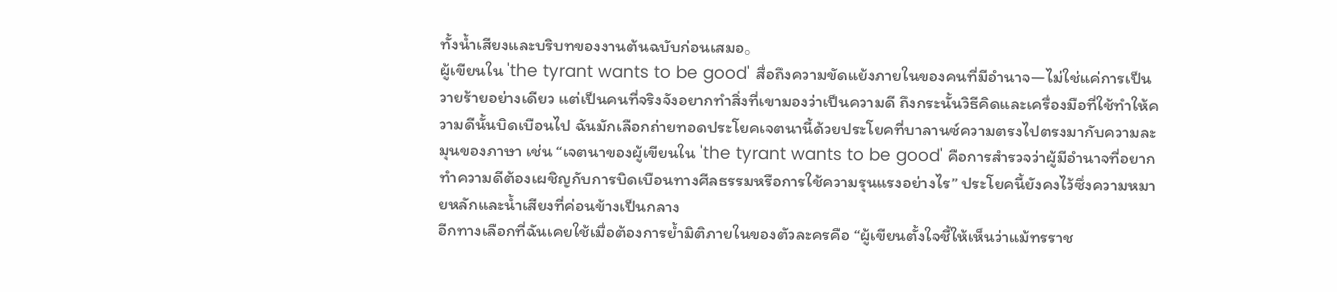ทั้งน้ำเสียงและบริบทของงานต้นฉบับก่อนเสมอ。
ผู้เขียนใน 'the tyrant wants to be good' สื่อถึงความขัดแย้งภายในของคนที่มีอำนาจ—ไม่ใช่แค่การเป็นวายร้ายอย่างเดียว แต่เป็นคนที่จริงจังอยากทำสิ่งที่เขามองว่าเป็นความดี ถึงกระนั้นวิธีคิดและเครื่องมือที่ใช้ทำให้ความดีนั้นบิดเบือนไป ฉันมักเลือกถ่ายทอดประโยคเจตนานี้ด้วยประโยคที่บาลานซ์ความตรงไปตรงมากับความละมุนของภาษา เช่น “เจตนาของผู้เขียนใน 'the tyrant wants to be good' คือการสำรวจว่าผู้มีอำนาจที่อยากทำความดีต้องเผชิญกับการบิดเบือนทางศีลธรรมหรือการใช้ความรุนแรงอย่างไร” ประโยคนี้ยังคงไว้ซึ่งความหมายหลักและน้ำเสียงที่ค่อนข้างเป็นกลาง
อีกทางเลือกที่ฉันเคยใช้เมื่อต้องการย้ำมิติภายในของตัวละครคือ “ผู้เขียนตั้งใจชี้ให้เห็นว่าแม้ทรราช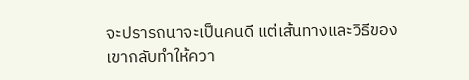จะปรารถนาจะเป็นคนดี แต่เส้นทางและวิธีของเขากลับทำให้ควา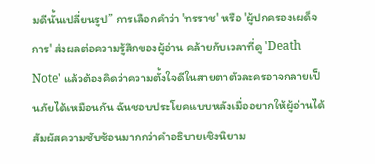มดีนั้นเปลี่ยนรูป” การเลือกคำว่า 'ทรราช' หรือ 'ผู้ปกครองเผด็จการ' ส่งผลต่อความรู้สึกของผู้อ่าน คล้ายกับเวลาที่ดู 'Death Note' แล้วต้องคิดว่าความตั้งใจดีในสายตาตัวละครอาจกลายเป็นภัยได้เหมือนกัน ฉันชอบประโยคแบบหลังเมื่ออยากให้ผู้อ่านได้สัมผัสความซับซ้อนมากกว่าคำอธิบายเชิงนิยาม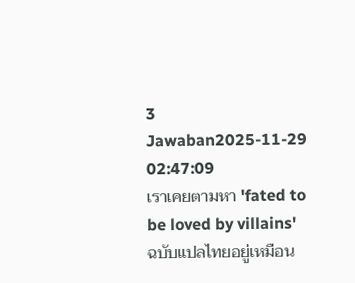3 Jawaban2025-11-29 02:47:09
เราเคยตามหา 'fated to be loved by villains' ฉบับแปลไทยอยู่เหมือน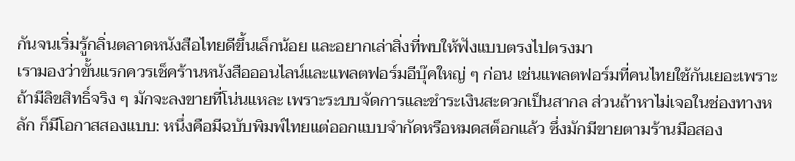กันจนเริ่มรู้กลิ่นตลาดหนังสือไทยดีขึ้นเล็กน้อย และอยากเล่าสิ่งที่พบให้ฟังแบบตรงไปตรงมา
เรามองว่าขั้นแรกควรเช็คร้านหนังสือออนไลน์และแพลตฟอร์มอีบุ๊คใหญ่ ๆ ก่อน เช่นแพลตฟอร์มที่คนไทยใช้กันเยอะเพราะถ้ามีลิขสิทธิ์จริง ๆ มักจะลงขายที่โน่นแหละ เพราะระบบจัดการและชำระเงินสะดวกเป็นสากล ส่วนถ้าหาไม่เจอในช่องทางหลัก ก็มีโอกาสสองแบบ: หนึ่งคือมีฉบับพิมพ์ไทยแต่ออกแบบจำกัดหรือหมดสต็อกแล้ว ซึ่งมักมีขายตามร้านมือสอง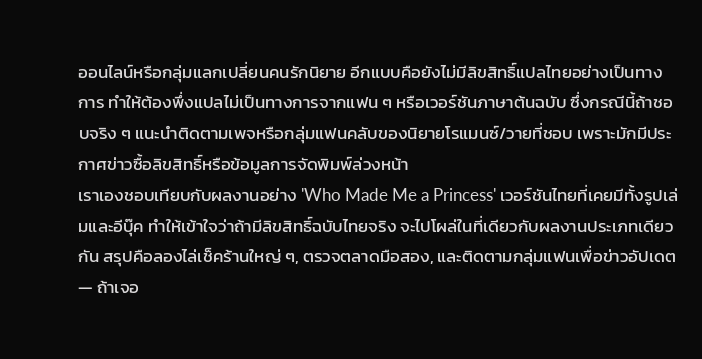ออนไลน์หรือกลุ่มแลกเปลี่ยนคนรักนิยาย อีกแบบคือยังไม่มีลิขสิทธิ์แปลไทยอย่างเป็นทางการ ทำให้ต้องพึ่งแปลไม่เป็นทางการจากแฟน ๆ หรือเวอร์ชันภาษาต้นฉบับ ซึ่งกรณีนี้ถ้าชอบจริง ๆ แนะนำติดตามเพจหรือกลุ่มแฟนคลับของนิยายโรแมนซ์/วายที่ชอบ เพราะมักมีประกาศข่าวซื้อลิขสิทธิ์หรือข้อมูลการจัดพิมพ์ล่วงหน้า
เราเองชอบเทียบกับผลงานอย่าง 'Who Made Me a Princess' เวอร์ชันไทยที่เคยมีทั้งรูปเล่มและอีบุ๊ค ทำให้เข้าใจว่าถ้ามีลิขสิทธิ์ฉบับไทยจริง จะไปโผล่ในที่เดียวกับผลงานประเภทเดียวกัน สรุปคือลองไล่เช็คร้านใหญ่ ๆ, ตรวจตลาดมือสอง, และติดตามกลุ่มแฟนเพื่อข่าวอัปเดต — ถ้าเจอ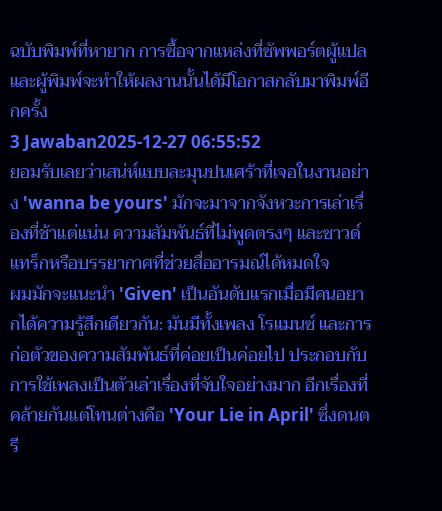ฉบับพิมพ์ที่หายาก การซื้อจากแหล่งที่ซัพพอร์ตผู้แปลและผู้พิมพ์จะทำให้ผลงานนั้นได้มีโอกาสกลับมาพิมพ์อีกครั้ง
3 Jawaban2025-12-27 06:55:52
ยอมรับเลยว่าเสน่ห์แบบละมุนปนเศร้าที่เจอในงานอย่าง 'wanna be yours' มักจะมาจากจังหวะการเล่าเรื่องที่ช้าแต่แน่น ความสัมพันธ์ที่ไม่พูดตรงๆ และซาวด์แทร็กหรือบรรยากาศที่ช่วยสื่ออารมณ์ได้หมดใจ
ผมมักจะแนะนำ 'Given' เป็นอันดับแรกเมื่อมีคนอยากได้ความรู้สึกเดียวกัน: มันมีทั้งเพลง โรแมนซ์ และการก่อตัวของความสัมพันธ์ที่ค่อยเป็นค่อยไป ประกอบกับการใช้เพลงเป็นตัวเล่าเรื่องที่จับใจอย่างมาก อีกเรื่องที่คล้ายกันแต่โทนต่างคือ 'Your Lie in April' ซึ่งดนตรี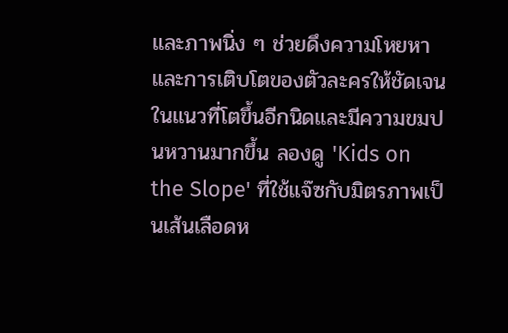และภาพนิ่ง ๆ ช่วยดึงความโหยหาและการเติบโตของตัวละครให้ชัดเจน ในแนวที่โตขึ้นอีกนิดและมีความขมปนหวานมากขึ้น ลองดู 'Kids on the Slope' ที่ใช้แจ๊ซกับมิตรภาพเป็นเส้นเลือดห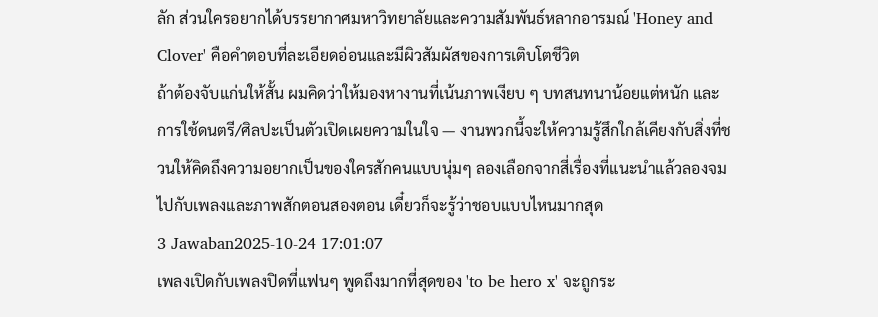ลัก ส่วนใครอยากได้บรรยากาศมหาวิทยาลัยและความสัมพันธ์หลากอารมณ์ 'Honey and Clover' คือคำตอบที่ละเอียดอ่อนและมีผิวสัมผัสของการเติบโตชีวิต
ถ้าต้องจับแก่นให้สั้น ผมคิดว่าให้มองหางานที่เน้นภาพเงียบ ๆ บทสนทนาน้อยแต่หนัก และการใช้ดนตรี/ศิลปะเป็นตัวเปิดเผยความในใจ — งานพวกนี้จะให้ความรู้สึกใกล้เคียงกับสิ่งที่ชวนให้คิดถึงความอยากเป็นของใครสักคนแบบนุ่มๆ ลองเลือกจากสี่เรื่องที่แนะนำแล้วลองจมไปกับเพลงและภาพสักตอนสองตอน เดี๋ยวก็จะรู้ว่าชอบแบบไหนมากสุด
3 Jawaban2025-10-24 17:01:07
เพลงเปิดกับเพลงปิดที่แฟนๆ พูดถึงมากที่สุดของ 'to be hero x' จะถูกระ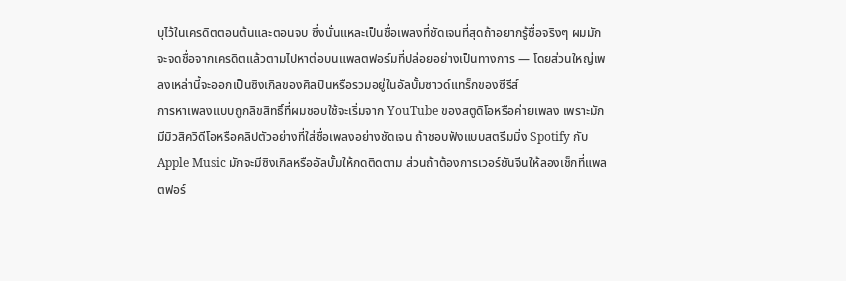บุไว้ในเครดิตตอนต้นและตอนจบ ซึ่งนั่นแหละเป็นชื่อเพลงที่ชัดเจนที่สุดถ้าอยากรู้ชื่อจริงๆ ผมมักจะจดชื่อจากเครดิตแล้วตามไปหาต่อบนแพลตฟอร์มที่ปล่อยอย่างเป็นทางการ — โดยส่วนใหญ่เพลงเหล่านี้จะออกเป็นซิงเกิลของศิลปินหรือรวมอยู่ในอัลบั้มซาวด์แทร็กของซีรีส์
การหาเพลงแบบถูกลิขสิทธิ์ที่ผมชอบใช้จะเริ่มจาก YouTube ของสตูดิโอหรือค่ายเพลง เพราะมักมีมิวสิควิดีโอหรือคลิปตัวอย่างที่ใส่ชื่อเพลงอย่างชัดเจน ถ้าชอบฟังแบบสตรีมมิ่ง Spotify กับ Apple Music มักจะมีซิงเกิลหรืออัลบั้มให้กดติดตาม ส่วนถ้าต้องการเวอร์ชันจีนให้ลองเช็กที่แพลตฟอร์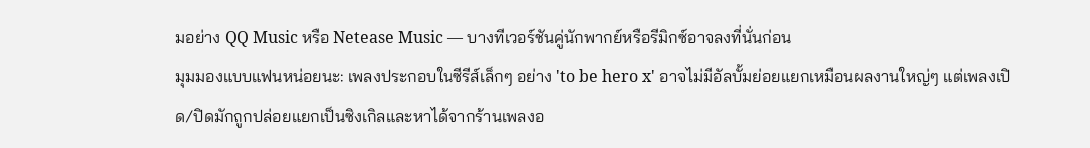มอย่าง QQ Music หรือ Netease Music — บางทีเวอร์ชันคู่นักพากย์หรือรีมิกซ์อาจลงที่นั่นก่อน
มุมมองแบบแฟนหน่อยนะ: เพลงประกอบในซีรีส์เล็กๆ อย่าง 'to be hero x' อาจไม่มีอัลบั้มย่อยแยกเหมือนผลงานใหญ่ๆ แต่เพลงเปิด/ปิดมักถูกปล่อยแยกเป็นซิงเกิลและหาได้จากร้านเพลงอ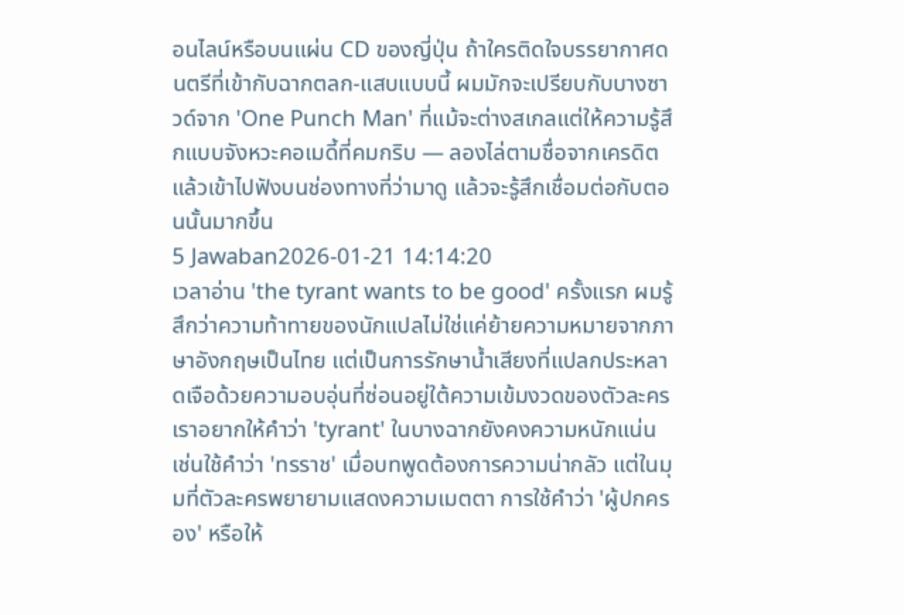อนไลน์หรือบนแผ่น CD ของญี่ปุ่น ถ้าใครติดใจบรรยากาศดนตรีที่เข้ากับฉากตลก-แสบแบบนี้ ผมมักจะเปรียบกับบางซาวด์จาก 'One Punch Man' ที่แม้จะต่างสเกลแต่ให้ความรู้สึกแบบจังหวะคอเมดี้ที่คมกริบ — ลองไล่ตามชื่อจากเครดิตแล้วเข้าไปฟังบนช่องทางที่ว่ามาดู แล้วจะรู้สึกเชื่อมต่อกับตอนนั้นมากขึ้น
5 Jawaban2026-01-21 14:14:20
เวลาอ่าน 'the tyrant wants to be good' ครั้งแรก ผมรู้สึกว่าความท้าทายของนักแปลไม่ใช่แค่ย้ายความหมายจากภาษาอังกฤษเป็นไทย แต่เป็นการรักษาน้ำเสียงที่แปลกประหลาดเจือด้วยความอบอุ่นที่ซ่อนอยู่ใต้ความเข้มงวดของตัวละคร เราอยากให้คำว่า 'tyrant' ในบางฉากยังคงความหนักแน่น เช่นใช้คำว่า 'ทรราช' เมื่อบทพูดต้องการความน่ากลัว แต่ในมุมที่ตัวละครพยายามแสดงความเมตตา การใช้คำว่า 'ผู้ปกครอง' หรือให้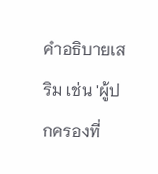คำอธิบายเสริม เช่น 'ผู้ปกครองที่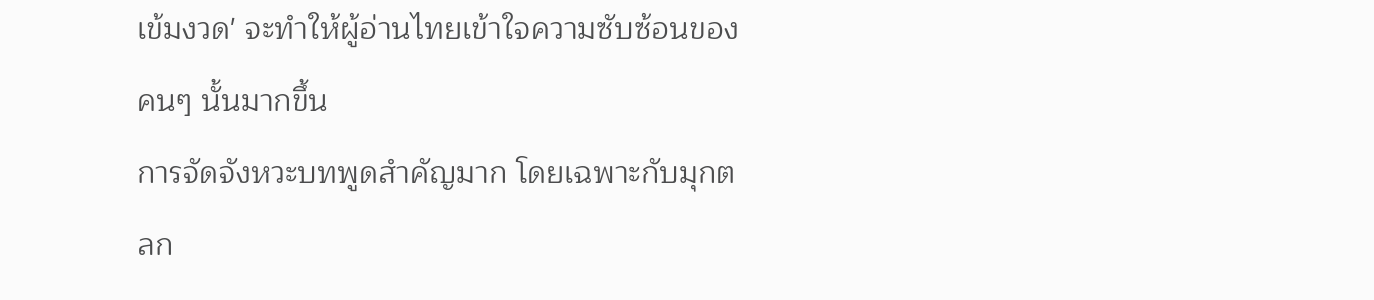เข้มงวด' จะทำให้ผู้อ่านไทยเข้าใจความซับซ้อนของคนๆ นั้นมากขึ้น
การจัดจังหวะบทพูดสำคัญมาก โดยเฉพาะกับมุกตลก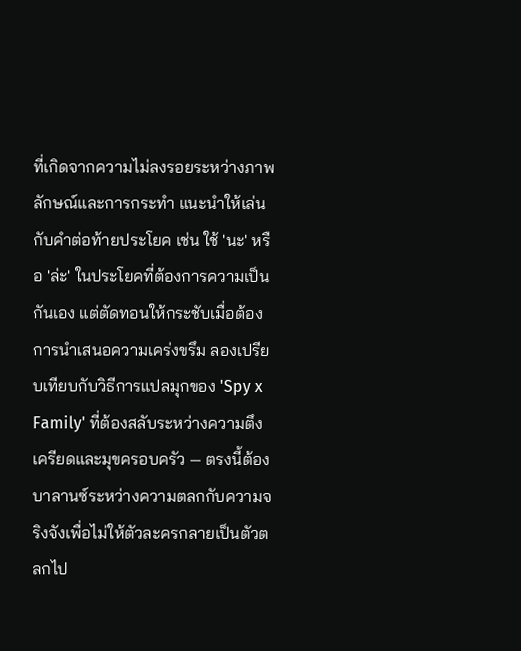ที่เกิดจากความไม่ลงรอยระหว่างภาพลักษณ์และการกระทำ แนะนำให้เล่นกับคำต่อท้ายประโยค เช่น ใช้ 'นะ' หรือ 'ล่ะ' ในประโยคที่ต้องการความเป็นกันเอง แต่ตัดทอนให้กระชับเมื่อต้องการนำเสนอความเคร่งขรึม ลองเปรียบเทียบกับวิธีการแปลมุกของ 'Spy x Family' ที่ต้องสลับระหว่างความตึงเครียดและมุขครอบครัว — ตรงนี้ต้องบาลานซ์ระหว่างความตลกกับความจริงจังเพื่อไม่ให้ตัวละครกลายเป็นตัวตลกไป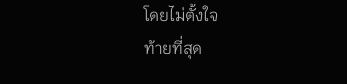โดยไม่ตั้งใจ
ท้ายที่สุด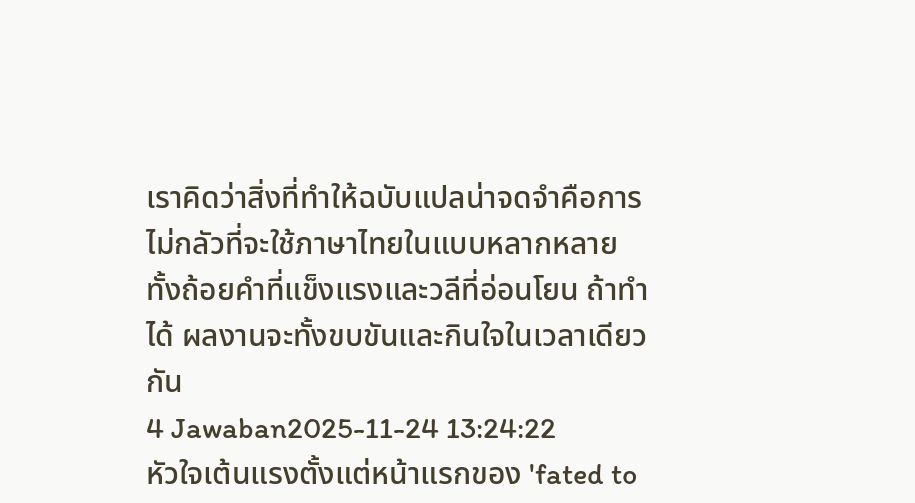เราคิดว่าสิ่งที่ทำให้ฉบับแปลน่าจดจำคือการไม่กลัวที่จะใช้ภาษาไทยในแบบหลากหลาย ทั้งถ้อยคำที่แข็งแรงและวลีที่อ่อนโยน ถ้าทำได้ ผลงานจะทั้งขบขันและกินใจในเวลาเดียวกัน
4 Jawaban2025-11-24 13:24:22
หัวใจเต้นแรงตั้งแต่หน้าแรกของ 'fated to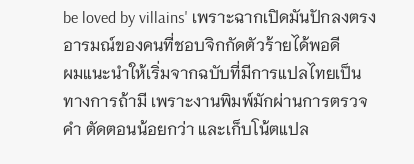be loved by villains' เพราะฉากเปิดมันปักลงตรงอารมณ์ของคนที่ชอบจิกกัดตัวร้ายได้พอดี
ผมแนะนำให้เริ่มจากฉบับที่มีการแปลไทยเป็นทางการถ้ามี เพราะงานพิมพ์มักผ่านการตรวจคำ ตัดตอนน้อยกว่า และเก็บโน้ตแปล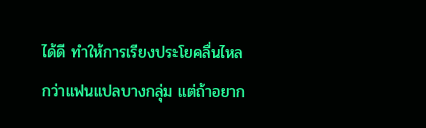ได้ดี ทำให้การเรียงประโยคลื่นไหลกว่าแฟนแปลบางกลุ่ม แต่ถ้าอยาก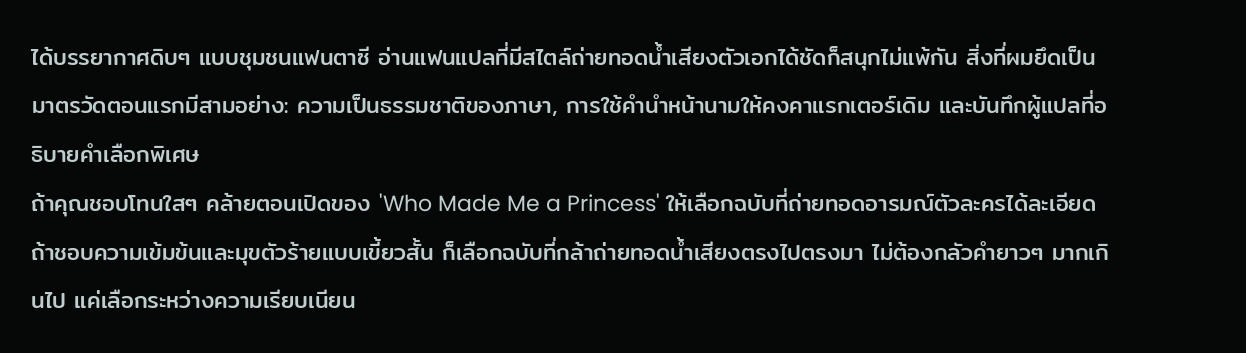ได้บรรยากาศดิบๆ แบบชุมชนแฟนตาซี อ่านแฟนแปลที่มีสไตล์ถ่ายทอดน้ำเสียงตัวเอกได้ชัดก็สนุกไม่แพ้กัน สิ่งที่ผมยึดเป็นมาตรวัดตอนแรกมีสามอย่าง: ความเป็นธรรมชาติของภาษา, การใช้คำนำหน้านามให้คงคาแรกเตอร์เดิม และบันทึกผู้แปลที่อธิบายคำเลือกพิเศษ
ถ้าคุณชอบโทนใสๆ คล้ายตอนเปิดของ 'Who Made Me a Princess' ให้เลือกฉบับที่ถ่ายทอดอารมณ์ตัวละครได้ละเอียด ถ้าชอบความเข้มข้นและมุขตัวร้ายแบบเขี้ยวสั้น ก็เลือกฉบับที่กล้าถ่ายทอดน้ำเสียงตรงไปตรงมา ไม่ต้องกลัวคำยาวๆ มากเกินไป แค่เลือกระหว่างความเรียบเนียน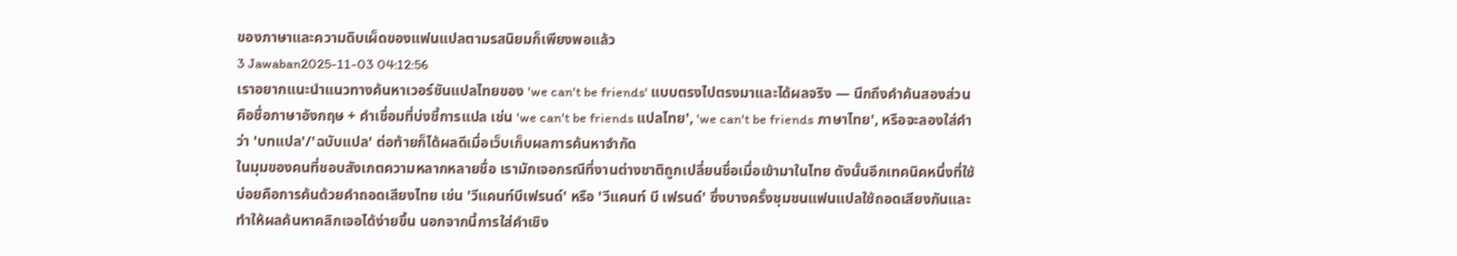ของภาษาและความดิบเผ็ดของแฟนแปลตามรสนิยมก็เพียงพอแล้ว
3 Jawaban2025-11-03 04:12:56
เราอยากแนะนำแนวทางค้นหาเวอร์ชันแปลไทยของ 'we can't be friends' แบบตรงไปตรงมาและได้ผลจริง — นึกถึงคำค้นสองส่วนคือชื่อภาษาอังกฤษ + คำเชื่อมที่บ่งชี้การแปล เช่น 'we can't be friends แปลไทย', 'we can't be friends ภาษาไทย', หรือจะลองใส่คำว่า 'บทแปล'/'ฉบับแปล' ต่อท้ายก็ได้ผลดีเมื่อเว็บเก็บผลการค้นหาจำกัด
ในมุมของคนที่ชอบสังเกตความหลากหลายชื่อ เรามักเจอกรณีที่งานต่างชาติถูกเปลี่ยนชื่อเมื่อเข้ามาในไทย ดังนั้นอีกเทคนิคหนึ่งที่ใช้บ่อยคือการค้นด้วยคำถอดเสียงไทย เช่น 'วีแคนท์บีเฟรนด์' หรือ 'วีแคนท์ บี เฟรนด์' ซึ่งบางครั้งชุมชนแฟนแปลใช้ถอดเสียงกันและทำให้ผลค้นหาคลิกเจอได้ง่ายขึ้น นอกจากนี้การใส่คำเชิง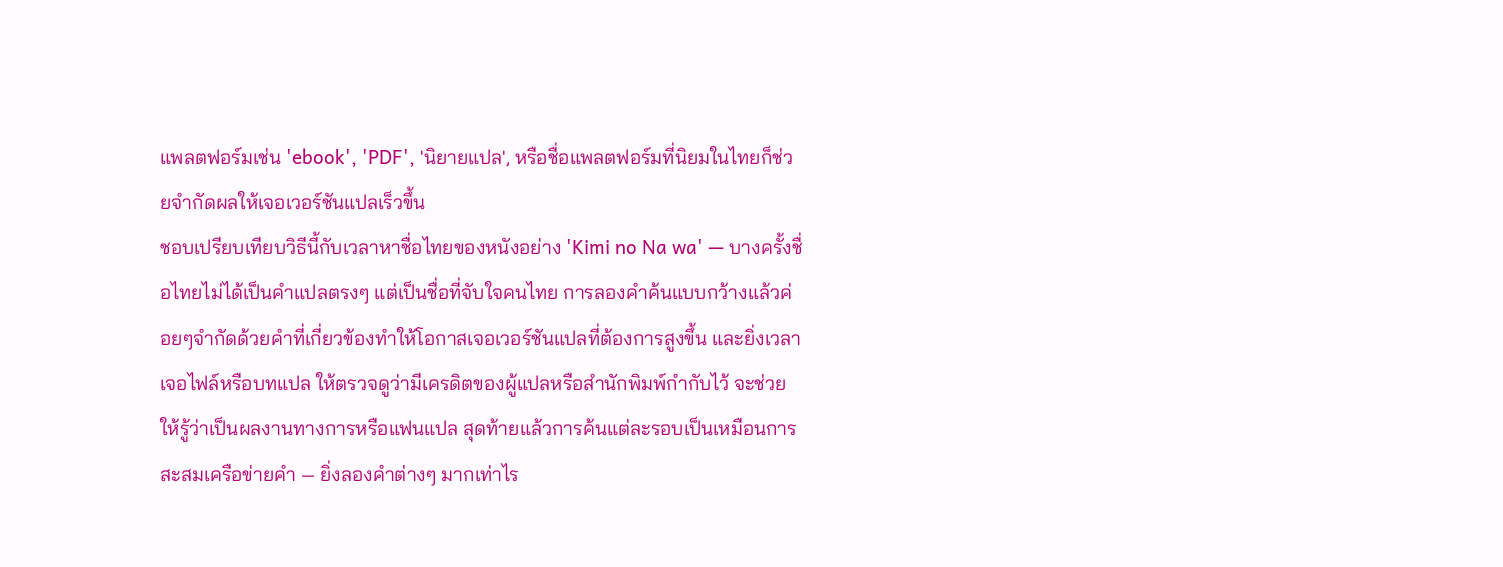แพลตฟอร์มเช่น 'ebook', 'PDF', 'นิยายแปล', หรือชื่อแพลตฟอร์มที่นิยมในไทยก็ช่วยจำกัดผลให้เจอเวอร์ชันแปลเร็วขึ้น
ชอบเปรียบเทียบวิธีนี้กับเวลาหาชื่อไทยของหนังอย่าง 'Kimi no Na wa' — บางครั้งชื่อไทยไม่ได้เป็นคำแปลตรงๆ แต่เป็นชื่อที่จับใจคนไทย การลองคำค้นแบบกว้างแล้วค่อยๆจำกัดด้วยคำที่เกี่ยวข้องทำให้โอกาสเจอเวอร์ชันแปลที่ต้องการสูงขึ้น และยิ่งเวลาเจอไฟล์หรือบทแปล ให้ตรวจดูว่ามีเครดิตของผู้แปลหรือสำนักพิมพ์กำกับไว้ จะช่วยให้รู้ว่าเป็นผลงานทางการหรือแฟนแปล สุดท้ายแล้วการค้นแต่ละรอบเป็นเหมือนการสะสมเครือข่ายคำ — ยิ่งลองคำต่างๆ มากเท่าไร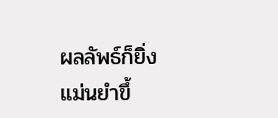ผลลัพธ์ก็ยิ่งแม่นยำขึ้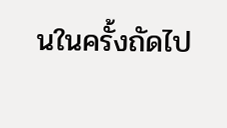นในครั้งถัดไป